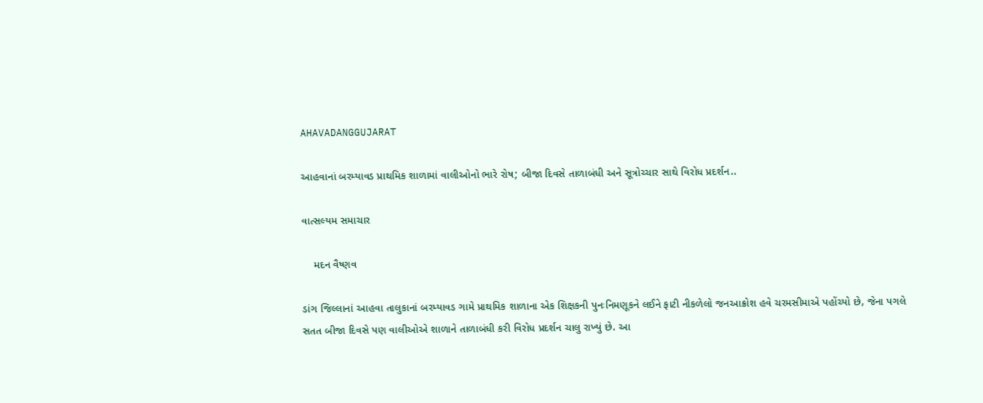AHAVADANGGUJARAT

આહવાનાં બરમ્યાવડ પ્રાથમિક શાળામાં વાલીઓનો ભારે રોષ; બીજા દિવસે તાળાબંધી અને સૂત્રોચ્ચાર સાથે વિરોધ પ્રદર્શન..

વાત્સલ્યમ સમાચાર

    મદન વૈષ્ણવ

ડાંગ જિલ્લાનાં આહવા તાલુકાનાં બરમ્યાવડ ગામે પ્રાથમિક શાળાના એક શિક્ષકની પુનઃનિમણૂકને લઈને ફાટી નીકળેલો જનઆક્રોશ હવે ચરમસીમાએ પહોંચ્યો છે, જેના પગલે સતત બીજા દિવસે પણ વાલીઓએ શાળાને તાળાબંધી કરી વિરોધ પ્રદર્શન ચાલુ રાખ્યું છે. આ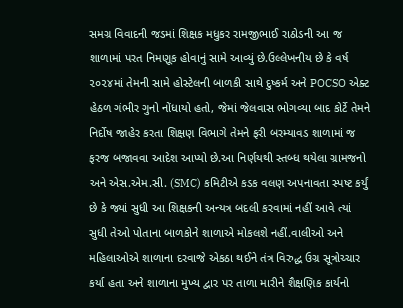સમગ્ર વિવાદની જડમાં શિક્ષક મધુકર રામજીભાઈ રાઠોડની આ જ શાળામાં પરત નિમણૂક હોવાનું સામે આવ્યું છે.ઉલ્લેખનીય છે કે વર્ષ ૨૦૨૪માં તેમની સામે હોસ્ટેલની બાળકી સાથે દુષ્કર્મ અને POCSO એક્ટ હેઠળ ગંભીર ગુનો નોંધાયો હતો, જેમાં જેલવાસ ભોગવ્યા બાદ કોર્ટે તેમને નિર્દોષ જાહેર કરતા શિક્ષણ વિભાગે તેમને ફરી બરમ્યાવડ શાળામાં જ ફરજ બજાવવા આદેશ આપ્યો છે.આ નિર્ણયથી સ્તબ્ધ થયેલા ગ્રામજનો અને એસ.એમ.સી. (SMC) કમિટીએ કડક વલણ અપનાવતા સ્પષ્ટ કર્યું છે કે જ્યાં સુધી આ શિક્ષકની અન્યત્ર બદલી કરવામાં નહીં આવે ત્યાં સુધી તેઓ પોતાના બાળકોને શાળાએ મોકલશે નહીં.વાલીઓ અને મહિલાઓએ શાળાના દરવાજે એકઠા થઈને તંત્ર વિરુદ્ધ ઉગ્ર સૂત્રોચ્ચાર કર્યા હતા અને શાળાના મુખ્ય દ્વાર પર તાળા મારીને શૈક્ષણિક કાર્યનો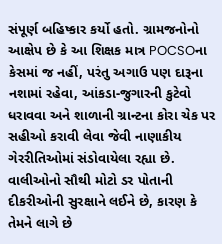સંપૂર્ણ બહિષ્કાર કર્યો હતો. ગ્રામજનોનો આક્ષેપ છે કે આ શિક્ષક માત્ર POCSOના કેસમાં જ નહીં, પરંતુ અગાઉ પણ દારૂના નશામાં રહેવા, આંકડા-જુગારની કુટેવો ધરાવવા અને શાળાની ગ્રાન્ટના કોરા ચેક પર સહીઓ કરાવી લેવા જેવી નાણાકીય ગેરરીતિઓમાં સંડોવાયેલા રહ્યા છે. વાલીઓનો સૌથી મોટો ડર પોતાની દીકરીઓની સુરક્ષાને લઈને છે, કારણ કે તેમને લાગે છે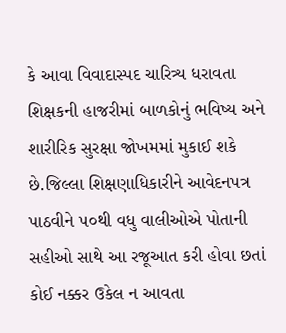કે આવા વિવાદાસ્પદ ચારિત્ર્ય ધરાવતા શિક્ષકની હાજરીમાં બાળકોનું ભવિષ્ય અને શારીરિક સુરક્ષા જોખમમાં મુકાઈ શકે છે.જિલ્લા શિક્ષણાધિકારીને આવેદનપત્ર પાઠવીને ૫૦થી વધુ વાલીઓએ પોતાની સહીઓ સાથે આ રજૂઆત કરી હોવા છતાં કોઈ નક્કર ઉકેલ ન આવતા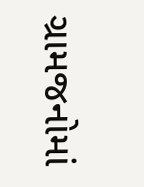ગ્રામજનોમાં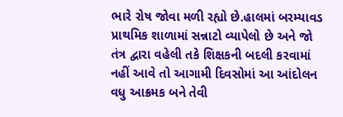ભારે રોષ જોવા મળી રહ્યો છે.હાલમાં બરમ્યાવડ પ્રાથમિક શાળામાં સન્નાટો વ્યાપેલો છે અને જો તંત્ર દ્વારા વહેલી તકે શિક્ષકની બદલી કરવામાં નહીં આવે તો આગામી દિવસોમાં આ આંદોલન વધુ આક્રમક બને તેવી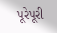પૂરેપૂરી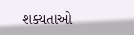શક્યતાઓ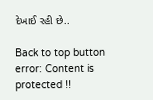દેખાઈ રહી છે..

Back to top button
error: Content is protected !!